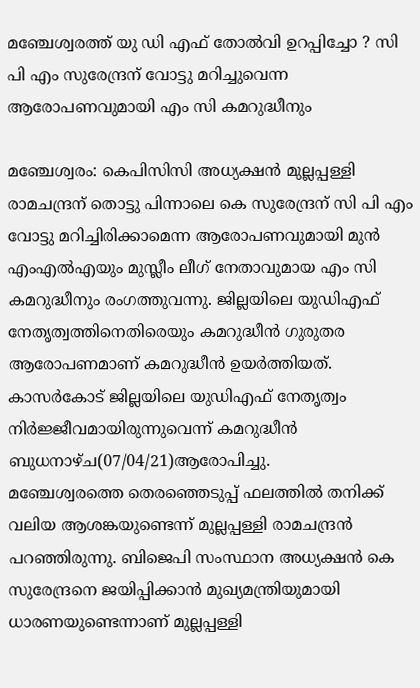മഞ്ചേശ്വരത്ത് യു ഡി എഫ് തോൽവി ഉറപ്പിച്ചോ ? സി പി എം സുരേന്ദ്രന് വോട്ടു മറിച്ചുവെന്ന ആരോപണവുമായി എം സി കമറുദ്ധീനും

മഞ്ചേശ്വരം: കെപിസിസി അധ്യക്ഷൻ മുല്ലപ്പള്ളി രാമചന്ദ്രന് തൊട്ടു പിന്നാലെ കെ സുരേന്ദ്രന് സി പി എം വോട്ടു മറിച്ചിരിക്കാമെന്ന ആരോപണവുമായി മുൻ എംഎൽഎയും മുസ്ലീം ലീഗ് നേതാവുമായ എം സി കമറുദ്ധീനും രംഗത്തുവന്നു. ജില്ലയിലെ യുഡിഎഫ് നേതൃത്വത്തിനെതിരെയും കമറുദ്ധീൻ ഗുരുതര ആരോപണമാണ് കമറുദ്ധീൻ ഉയർത്തിയത്. കാസർകോട് ജില്ലയിലെ യുഡിഎഫ് നേതൃത്വം നിർജ്ജീവമായിരുന്നുവെന്ന് കമറുദ്ധീൻ ബുധനാഴ്ച(07/04/21)ആരോപിച്ചു.
മഞ്ചേശ്വരത്തെ തെരഞ്ഞെടുപ്പ് ഫലത്തില്‍ തനിക്ക് വലിയ ആശങ്കയുണ്ടെന്ന് മുല്ലപ്പള്ളി രാമചന്ദ്രന്‍ പറഞ്ഞിരുന്നു. ബിജെപി സംസ്ഥാന അധ്യക്ഷന്‍ കെ സുരേന്ദ്രനെ ജയിപ്പിക്കാന്‍ മുഖ്യമന്ത്രിയുമായി ധാരണയുണ്ടെന്നാണ് മുല്ലപ്പള്ളി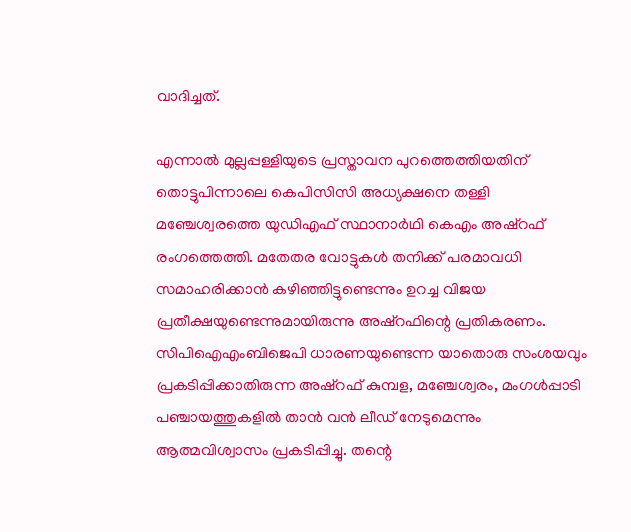വാദിച്ചത്.

എന്നാല്‍ മുല്ലപ്പള്ളിയുടെ പ്രസ്താവന പുറത്തെത്തിയതിന് തൊട്ടുപിന്നാലെ കെപിസിസി അധ്യക്ഷനെ തള്ളി മഞ്ചേശ്വരത്തെ യുഡിഎഫ് സ്ഥാനാര്‍ഥി കെഎം അഷ്‌റഫ് രംഗത്തെത്തി. മതേതര വോട്ടുകള്‍ തനിക്ക് പരമാവധി സമാഹരിക്കാന്‍ കഴിഞ്ഞിട്ടുണ്ടെന്നും ഉറച്ച വിജയ പ്രതീക്ഷയുണ്ടെന്നുമായിരുന്നു അഷ്‌റഫിന്റെ പ്രതികരണം. സിപിഐഎംബിജെപി ധാരണയുണ്ടെന്ന യാതൊരു സംശയവും പ്രകടിപ്പിക്കാതിരുന്ന അഷ്‌റഫ് കുമ്പള, മഞ്ചേശ്വരം, മംഗള്‍പ്പാടി പഞ്ചായത്തുകളില്‍ താന്‍ വന്‍ ലീഡ് നേടുമെന്നും ആത്മവിശ്വാസം പ്രകടിപ്പിച്ചു. തന്റെ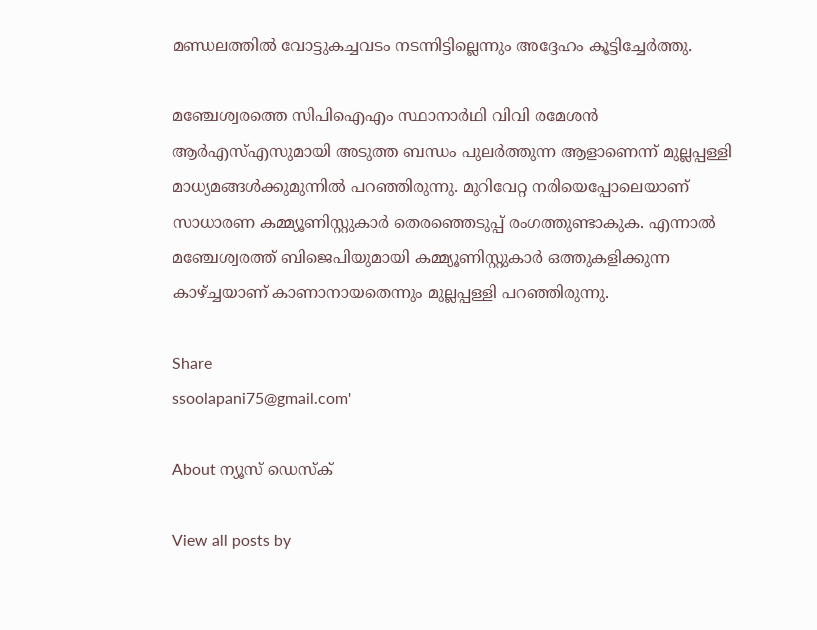മണ്ഡലത്തില്‍ വോട്ടുകച്ചവടം നടന്നിട്ടില്ലെന്നും അദ്ദേഹം കൂട്ടിച്ചേര്‍ത്തു.

മഞ്ചേശ്വരത്തെ സിപിഐഎം സ്ഥാനാര്‍ഥി വിവി രമേശന്‍ ആര്‍എസ്എസുമായി അടുത്ത ബന്ധം പുലര്‍ത്തുന്ന ആളാണെന്ന് മുല്ലപ്പള്ളി മാധ്യമങ്ങള്‍ക്കുമുന്നില്‍ പറഞ്ഞിരുന്നു. മുറിവേറ്റ നരിയെപ്പോലെയാണ് സാധാരണ കമ്മ്യൂണിസ്റ്റുകാര്‍ തെരഞ്ഞെടുപ്പ് രംഗത്തുണ്ടാകുക. എന്നാല്‍ മഞ്ചേശ്വരത്ത് ബിജെപിയുമായി കമ്മ്യൂണിസ്റ്റുകാര്‍ ഒത്തുകളിക്കുന്ന കാഴ്ച്ചയാണ് കാണാനായതെന്നും മുല്ലപ്പള്ളി പറഞ്ഞിരുന്നു.

Share
ssoolapani75@gmail.com'

About ന്യൂസ് ഡെസ്ക്

View all posts by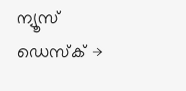ന്യൂസ് ഡെസ്ക് →